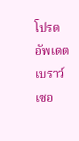โปรดอัพเดตเบราว์เซอ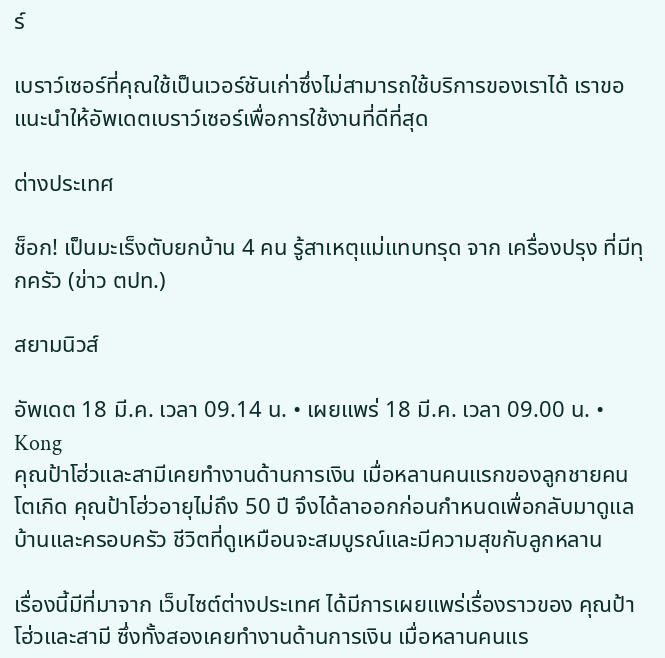ร์

เบราว์เซอร์ที่คุณใช้เป็นเวอร์ชันเก่าซึ่งไม่สามารถใช้บริการของเราได้ เราขอแนะนำให้อัพเดตเบราว์เซอร์เพื่อการใช้งานที่ดีที่สุด

ต่างประเทศ

ช็อก! เป็นมะเร็งตับยกบ้าน 4 คน รู้สาเหตุแม่แทบทรุด จาก เครื่องปรุง ที่มีทุกครัว (ข่าว ตปท.)

สยามนิวส์

อัพเดต 18 มี.ค. เวลา 09.14 น. • เผยแพร่ 18 มี.ค. เวลา 09.00 น. • Kong
คุณป้าโฮ่วและสามีเคยทำงานด้านการเงิน เมื่อหลานคนแรกของลูกชายคนโตเกิด คุณป้าโฮ่วอายุไม่ถึง 50 ปี จึงได้ลาออกก่อนกำหนดเพื่อกลับมาดูแลบ้านและครอบครัว ชีวิตที่ดูเหมือนจะสมบูรณ์และมีความสุขกับลูกหลาน

เรื่องนี้มีที่มาจาก เว็บไซต์ต่างประเทศ ได้มีการเผยแพร่เรื่องราวของ คุณป้าโฮ่วและสามี ซึ่งทั้งสองเคยทำงานด้านการเงิน เมื่อหลานคนแร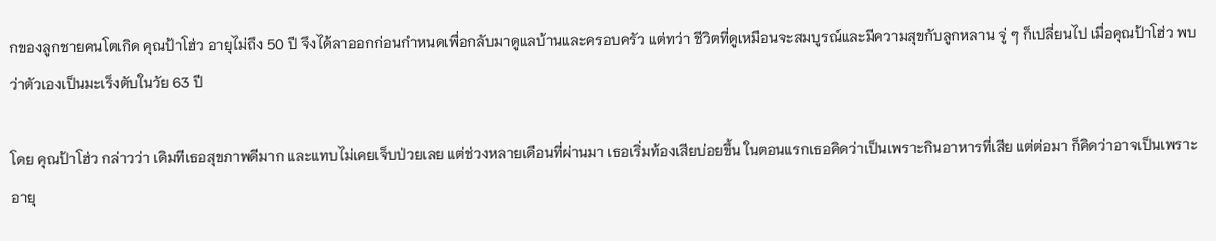กของลูกชายคนโตเกิด คุณป้าโฮ่ว อายุไม่ถึง 50 ปี จึงได้ลาออกก่อนกำหนดเพื่อกลับมาดูแลบ้านและครอบครัว แต่ทว่า ชีวิตที่ดูเหมือนจะสมบูรณ์และมีความสุขกับลูกหลาน จู่ ๆ ก็เปลี่ยนไป เมื่อคุณป้าโฮ่ว พบว่าตัวเองเป็นมะเร็งตับในวัย 63 ปี

โดย คุณป้าโฮ่ว กล่าวว่า เดิมทีเธอสุขภาพดีมาก และแทบไม่เคยเจ็บป่วยเลย แต่ช่วงหลายเดือนที่ผ่านมา เธอเริ่มท้องเสียบ่อยขึ้น ในตอนแรกเธอคิดว่าเป็นเพราะกินอาหารที่เสีย แต่ต่อมา ก็คิดว่าอาจเป็นเพราะอายุ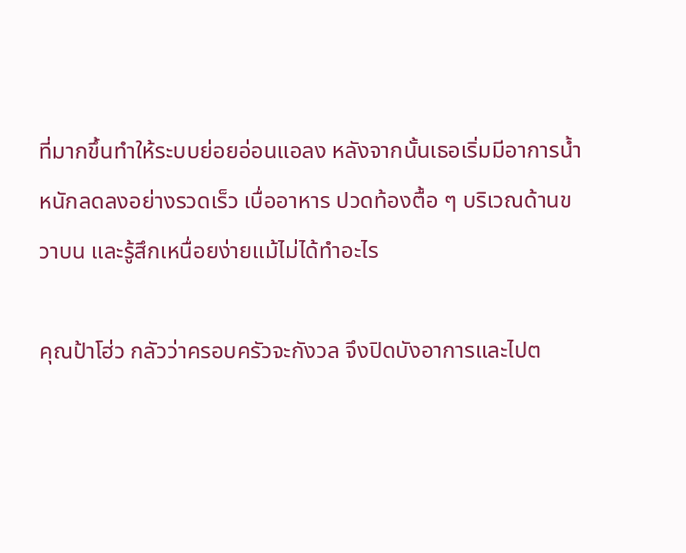ที่มากขึ้นทำให้ระบบย่อยอ่อนแอลง หลังจากนั้นเธอเริ่มมีอาการน้ำหนักลดลงอย่างรวดเร็ว เบื่ออาหาร ปวดท้องตื้อ ๆ บริเวณด้านขวาบน และรู้สึกเหนื่อยง่ายแม้ไม่ได้ทำอะไร

คุณป้าโฮ่ว กลัวว่าครอบครัวจะกังวล จึงปิดบังอาการและไปต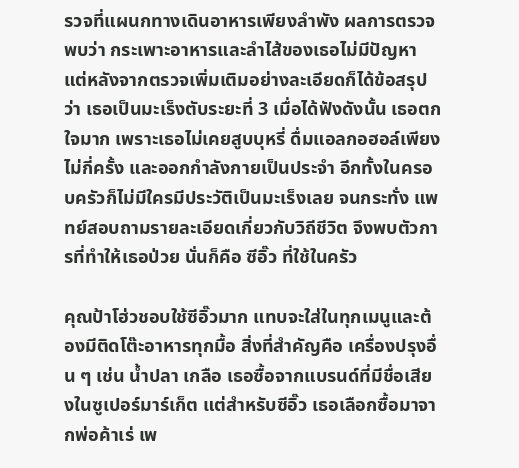รวจที่แผนกทางเดินอาหารเพียงลำพัง ผลการตรวจพบว่า กระเพาะอาหารและลำไส้ของเธอไม่มีปัญหา แต่หลังจากตรวจเพิ่มเติมอย่างละเอียดก็ได้ข้อสรุปว่า เธอเป็นมะเร็งตับระยะที่ 3 เมื่อได้ฟังดังนั้น เธอตกใจมาก เพราะเธอไม่เคยสูบบุหรี่ ดื่มแอลกอฮอล์เพียงไม่กี่ครั้ง และออกกำลังกายเป็นประจำ อีกทั้งในครอบครัวก็ไม่มีใครมีประวัติเป็นมะเร็งเลย จนกระทั่ง แพทย์สอบถามรายละเอียดเกี่ยวกับวิถีชีวิต จึงพบตัวการที่ทำให้เธอป่วย นั่นก็คือ ซีอิ๊ว ที่ใช้ในครัว

คุณป้าโฮ่วชอบใช้ซีอิ๊วมาก แทบจะใส่ในทุกเมนูและต้องมีติดโต๊ะอาหารทุกมื้อ สิ่งที่สำคัญคือ เครื่องปรุงอื่น ๆ เช่น น้ำปลา เกลือ เธอซื้อจากแบรนด์ที่มีชื่อเสียงในซูเปอร์มาร์เก็ต แต่สำหรับซีอิ๊ว เธอเลือกซื้อมาจากพ่อค้าเร่ เพ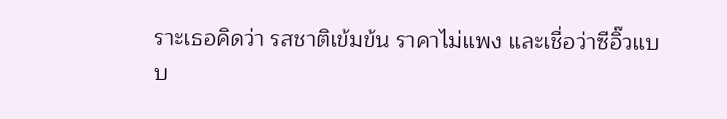ราะเธอคิดว่า รสชาติเข้มข้น ราคาไม่แพง และเชื่อว่าซีอิ๊วแบบ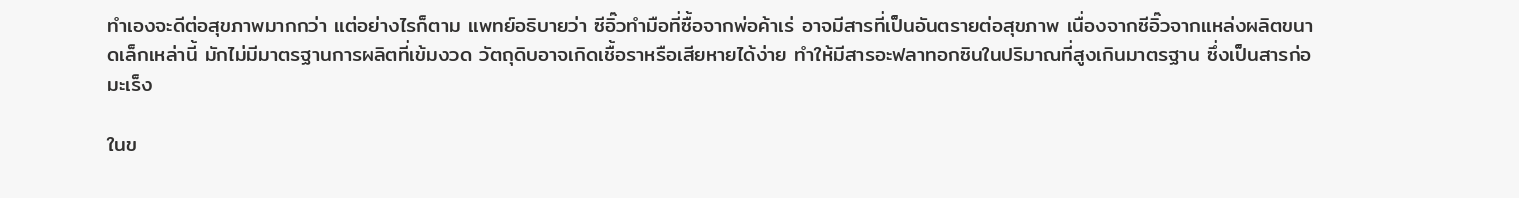ทำเองจะดีต่อสุขภาพมากกว่า แต่อย่างไรก็ตาม แพทย์อธิบายว่า ซีอิ๊วทำมือที่ซื้อจากพ่อค้าเร่ อาจมีสารที่เป็นอันตรายต่อสุขภาพ เนื่องจากซีอิ๊วจากแหล่งผลิตขนาดเล็กเหล่านี้ มักไม่มีมาตรฐานการผลิตที่เข้มงวด วัตถุดิบอาจเกิดเชื้อราหรือเสียหายได้ง่าย ทำให้มีสารอะฟลาทอกซินในปริมาณที่สูงเกินมาตรฐาน ซึ่งเป็นสารก่อมะเร็ง

ในข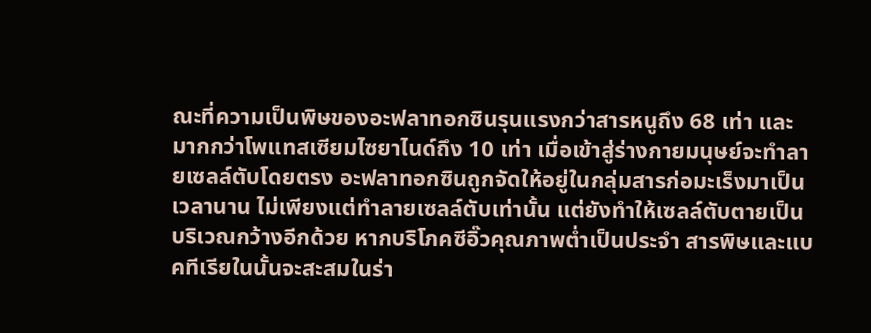ณะที่ความเป็นพิษของอะฟลาทอกซินรุนแรงกว่าสารหนูถึง 68 เท่า และมากกว่าโพแทสเซียมไซยาไนด์ถึง 10 เท่า เมื่อเข้าสู่ร่างกายมนุษย์จะทำลายเซลล์ตับโดยตรง อะฟลาทอกซินถูกจัดให้อยู่ในกลุ่มสารก่อมะเร็งมาเป็นเวลานาน ไม่เพียงแต่ทำลายเซลล์ตับเท่านั้น แต่ยังทำให้เซลล์ตับตายเป็นบริเวณกว้างอีกด้วย หากบริโภคซีอิ๊วคุณภาพต่ำเป็นประจำ สารพิษและแบคทีเรียในนั้นจะสะสมในร่า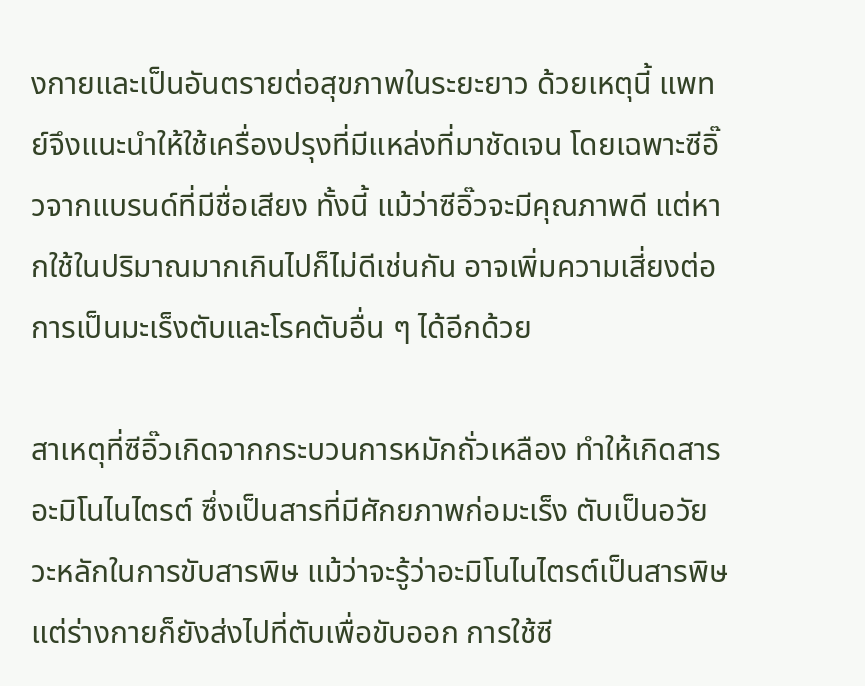งกายและเป็นอันตรายต่อสุขภาพในระยะยาว ด้วยเหตุนี้ แพทย์จึงแนะนำให้ใช้เครื่องปรุงที่มีแหล่งที่มาชัดเจน โดยเฉพาะซีอิ๊วจากแบรนด์ที่มีชื่อเสียง ทั้งนี้ แม้ว่าซีอิ๊วจะมีคุณภาพดี แต่หากใช้ในปริมาณมากเกินไปก็ไม่ดีเช่นกัน อาจเพิ่มความเสี่ยงต่อการเป็นมะเร็งตับและโรคตับอื่น ๆ ได้อีกด้วย

สาเหตุที่ซีอิ๊วเกิดจากกระบวนการหมักถั่วเหลือง ทำให้เกิดสารอะมิโนไนไตรต์ ซึ่งเป็นสารที่มีศักยภาพก่อมะเร็ง ตับเป็นอวัยวะหลักในการขับสารพิษ แม้ว่าจะรู้ว่าอะมิโนไนไตรต์เป็นสารพิษ แต่ร่างกายก็ยังส่งไปที่ตับเพื่อขับออก การใช้ซี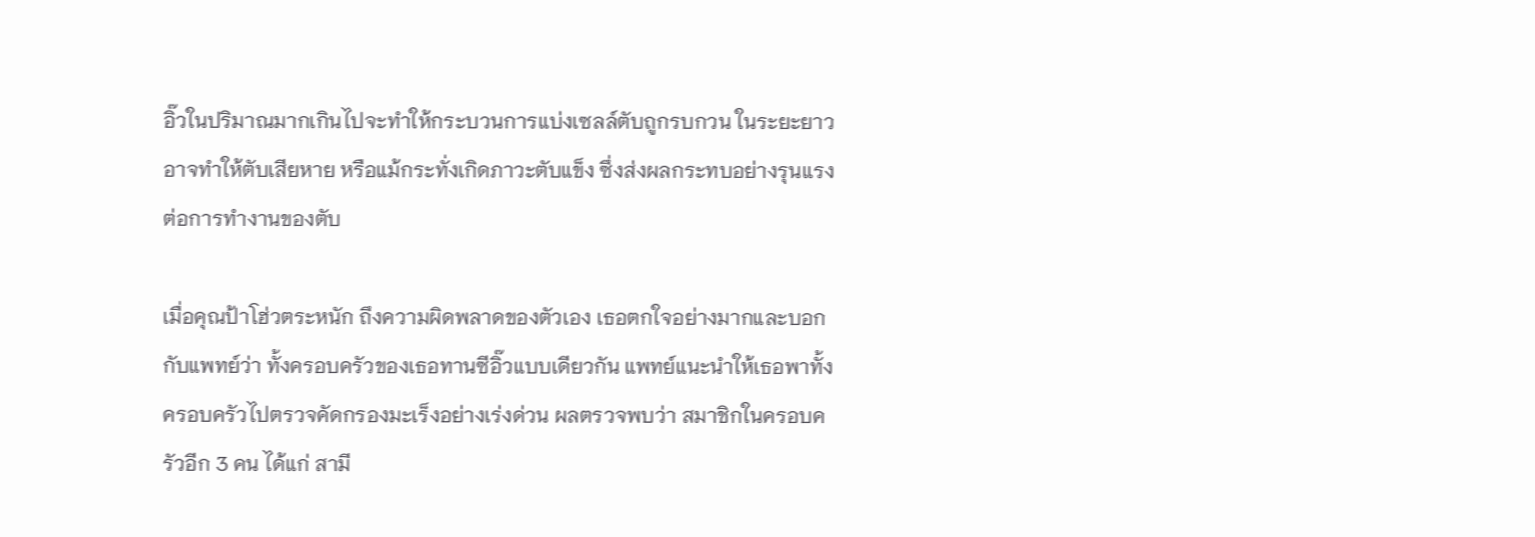อิ๊วในปริมาณมากเกินไปจะทำให้กระบวนการแบ่งเซลล์ตับถูกรบกวน ในระยะยาวอาจทำให้ตับเสียหาย หรือแม้กระทั่งเกิดภาวะตับแข็ง ซึ่งส่งผลกระทบอย่างรุนแรงต่อการทำงานของตับ

เมื่อคุณป้าโฮ่วตระหนัก ถึงความผิดพลาดของตัวเอง เธอตกใจอย่างมากและบอกกับแพทย์ว่า ทั้งครอบครัวของเธอทานซีอิ๊วแบบเดียวกัน แพทย์แนะนำให้เธอพาทั้งครอบครัวไปตรวจคัดกรองมะเร็งอย่างเร่งด่วน ผลตรวจพบว่า สมาชิกในครอบครัวอีก 3 คน ได้แก่ สามี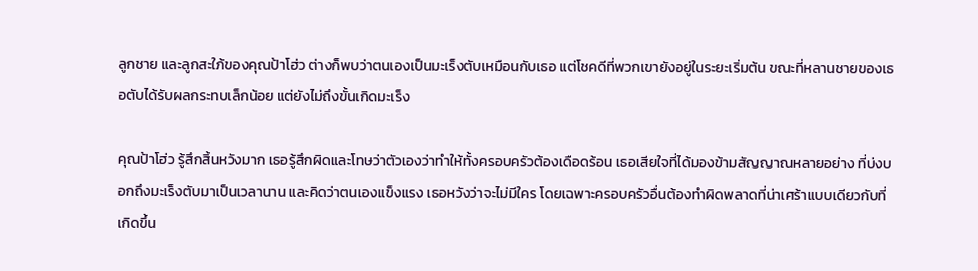ลูกชาย และลูกสะใภ้ของคุณป้าโฮ่ว ต่างก็พบว่าตนเองเป็นมะเร็งตับเหมือนกับเธอ แต่โชคดีที่พวกเขายังอยู่ในระยะเริ่มต้น ขณะที่หลานชายของเธอตับได้รับผลกระทบเล็กน้อย แต่ยังไม่ถึงขั้นเกิดมะเร็ง

คุณป้าโฮ่ว รู้สึกสิ้นหวังมาก เธอรู้สึกผิดและโทษว่าตัวเองว่าทำให้ทั้งครอบครัวต้องเดือดร้อน เธอเสียใจที่ได้มองข้ามสัญญาณหลายอย่าง ที่บ่งบอกถึงมะเร็งตับมาเป็นเวลานาน และคิดว่าตนเองแข็งแรง เธอหวังว่าจะไม่มีใคร โดยเฉพาะครอบครัวอื่นต้องทำผิดพลาดที่น่าเศร้าแบบเดียวกับที่เกิดขึ้น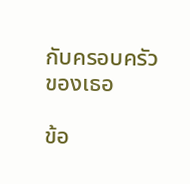กับครอบครัวของเธอ

ข้อ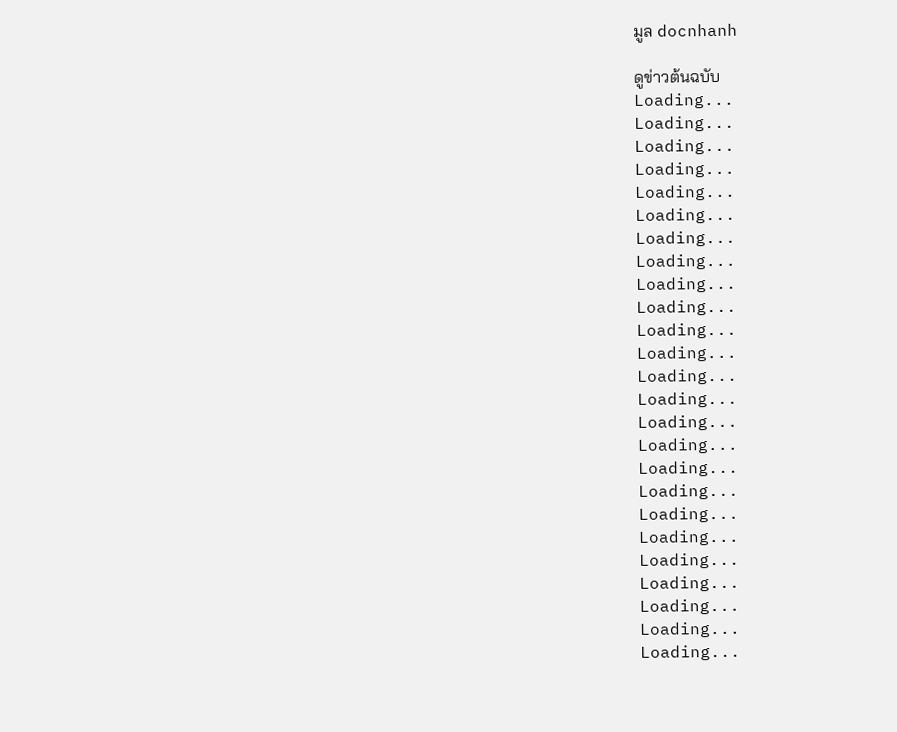มูล docnhanh

ดูข่าวต้นฉบับ
Loading...
Loading...
Loading...
Loading...
Loading...
Loading...
Loading...
Loading...
Loading...
Loading...
Loading...
Loading...
Loading...
Loading...
Loading...
Loading...
Loading...
Loading...
Loading...
Loading...
Loading...
Loading...
Loading...
Loading...
Loading...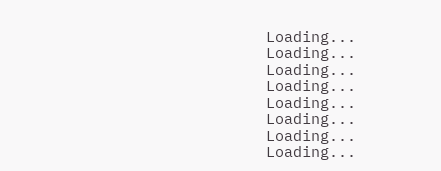Loading...
Loading...
Loading...
Loading...
Loading...
Loading...
Loading...
Loading...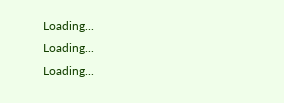Loading...
Loading...
Loading...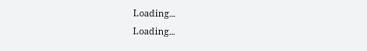Loading...
Loading...